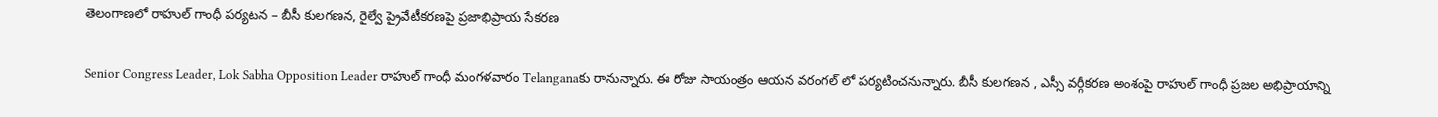తెలంగాణలో రాహుల్ గాంధీ పర్యటన – బీసీ కులగణన, రైల్వే ప్రైవేటీకరణపై ప్రజాభిప్రాయ సేకరణ

Senior Congress Leader, Lok Sabha Opposition Leader రాహుల్ గాంధీ మంగళవారం Telanganaకు రానున్నారు. ఈ రోజు సాయంత్రం ఆయన వరంగల్ లో పర్యటించనున్నారు. బీసీ కులగణన , ఎస్సీ వర్గీకరణ అంశంపై రాహుల్ గాంధీ ప్రజల అభిప్రాయాన్ని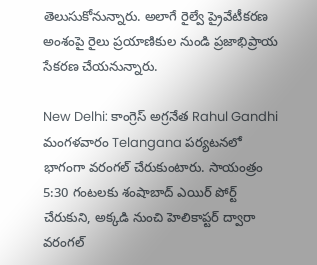తెలుసుకోనున్నారు. అలాగే రైల్వే ప్రైవేటీకరణ అంశంపై రైలు ప్రయాణికుల నుండి ప్రజాభిప్రాయ సేకరణ చేయనున్నారు.

New Delhi: కాంగ్రెస్ అగ్రనేత Rahul Gandhi మంగళవారం Telangana పర్యటనలో భాగంగా వరంగల్ చేరుకుంటారు. సాయంత్రం 5:30 గంటలకు శంషాబాద్ ఎయిర్ పోర్ట్ చేరుకుని, అక్కడి నుంచి హెలికాప్టర్ ద్వారా వరంగల్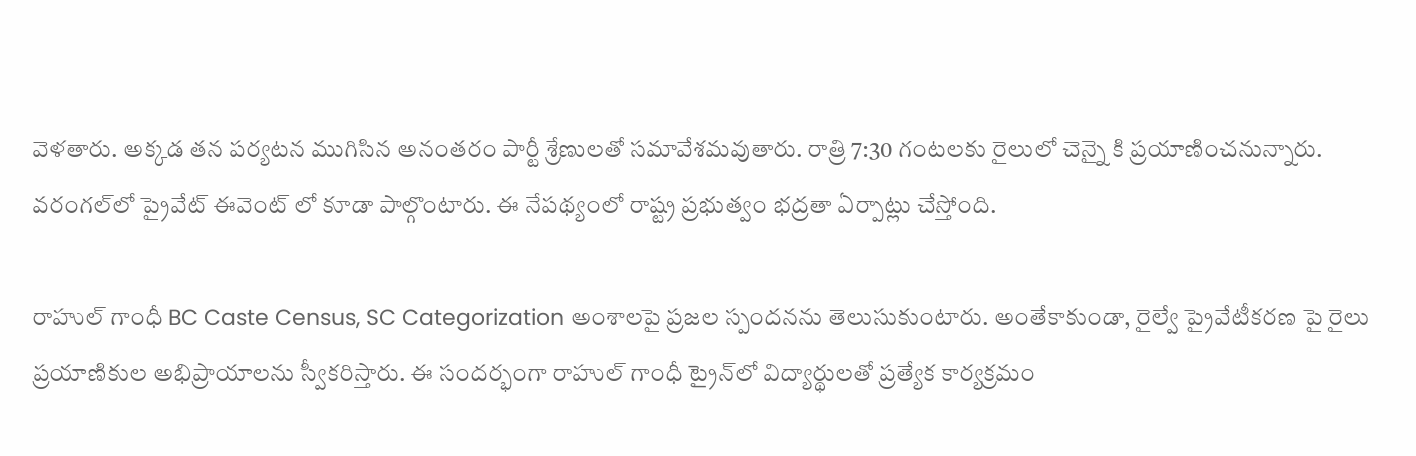వెళతారు. అక్కడ తన పర్యటన ముగిసిన అనంతరం పార్టీ శ్రేణులతో సమావేశమవుతారు. రాత్రి 7:30 గంటలకు రైలులో చెన్నై కి ప్రయాణించనున్నారు. వరంగల్‌లో ప్రైవేట్ ఈవెంట్ లో కూడా పాల్గొంటారు. ఈ నేపథ్యంలో రాష్ట్ర ప్రభుత్వం భద్రతా ఏర్పాట్లు చేస్తోంది.

రాహుల్ గాంధీ BC Caste Census, SC Categorization అంశాలపై ప్రజల స్పందనను తెలుసుకుంటారు. అంతేకాకుండా, రైల్వే ప్రైవేటీకరణ పై రైలు ప్రయాణికుల అభిప్రాయాలను స్వీకరిస్తారు. ఈ సందర్భంగా రాహుల్ గాంధీ ట్రైన్‌లో విద్యార్థులతో ప్రత్యేక కార్యక్రమం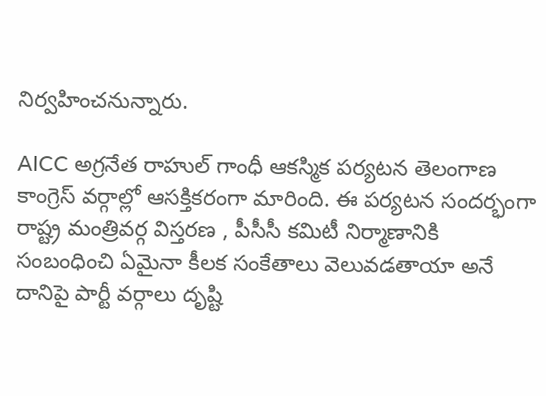నిర్వహించనున్నారు.

AICC అగ్రనేత రాహుల్ గాంధీ ఆకస్మిక పర్యటన తెలంగాణ కాంగ్రెస్ వర్గాల్లో ఆసక్తికరంగా మారింది. ఈ పర్యటన సందర్భంగా రాష్ట్ర మంత్రివర్గ విస్తరణ , పీసీసీ కమిటీ నిర్మాణానికి సంబంధించి ఏమైనా కీలక సంకేతాలు వెలువడతాయా అనే దానిపై పార్టీ వర్గాలు దృష్టి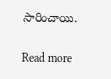సారించాయి.

Read more